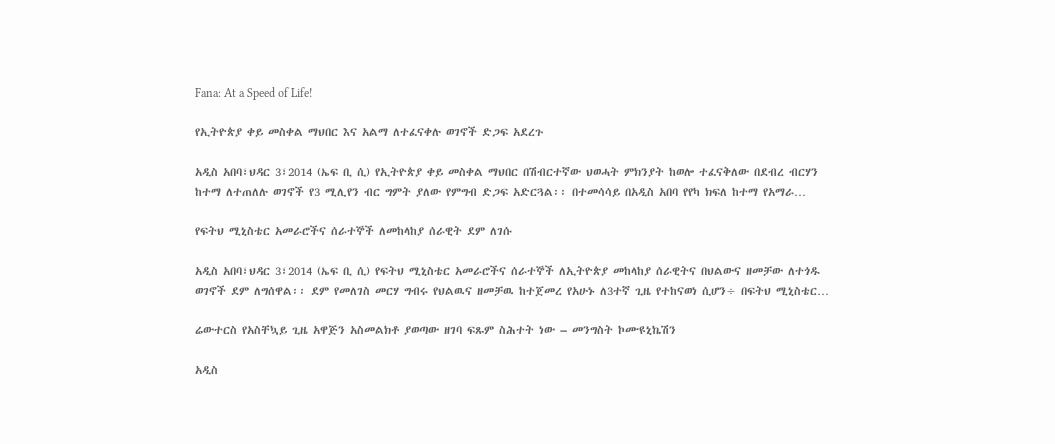Fana: At a Speed of Life!

የኢትዮጵያ ቀይ መስቀል ማህበር እና አልማ ለተፈናቀሉ ወገኖች ድጋፍ አደረጉ

አዲስ አበባ፣ህዳር 3፣2014 (ኤፍ ቢ ሲ) የኢትዮጵያ ቀይ መስቀል ማህበር በሽብርተኛው ህወሓት ምክንያት ከወሎ ተፈናቅለው በደብረ ብርሃን ከተማ ለተጠለሉ ወገኖች የ3 ሚሊየን ብር ግምት ያለው የምግብ ድጋፍ አድርጓል፡፡ በተመሳሳይ በአዲስ አበባ የየካ ክፍለ ከተማ የአማራ…

የፍትህ ሚኒስቴር አመራሮችና ሰራተኞች ለመከላከያ ሰራዊት ደም ለገሱ

አዲስ አበባ፣ህዳር 3፣2014 (ኤፍ ቢ ሲ) የፍትህ ሚኒስቴር አመራሮችና ሰራተኞች ለኢትዮጵያ መከላከያ ሰራዊትና በህልውና ዘመቻው ለተጎዱ ወገኖች ደም ለግሰዋል፡፡ ደም የመለገስ መርሃ ግብሩ የህልዉና ዘመቻዉ ከተጀመረ የአሁኑ ለ3ተኛ ጊዜ የተከናወነ ሲሆን÷ በፍትህ ሚኒስቴር…

ሬውተርስ የአስቸኳይ ጊዜ አዋጅን አስመልክቶ ያወጣው ዘገባ ፍጹም ስሕተት ነው – መንግስት ኮሙዩኒኬሽን

አዲስ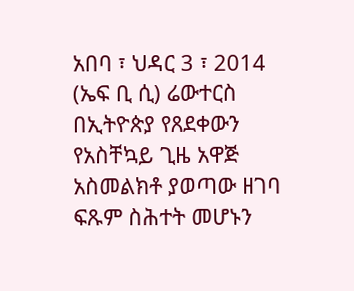አበባ ፣ ህዳር 3 ፣ 2014 (ኤፍ ቢ ሲ) ሬውተርስ በኢትዮጵያ የጸደቀውን የአስቸኳይ ጊዜ አዋጅ አስመልክቶ ያወጣው ዘገባ ፍጹም ስሕተት መሆኑን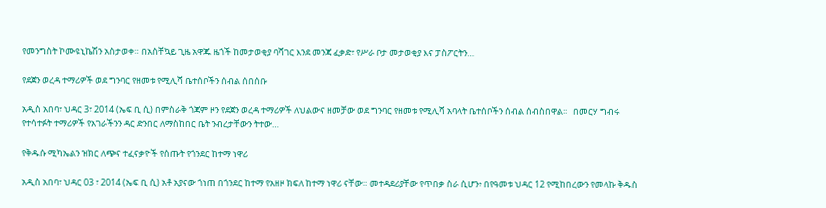የመንግስት ኮሙዩኒኬሽን አስታወቀ። በአስቸኳይ ጊዜ አዋጁ ዜጎች ከመታወቂያ ባሻገር እንደ መንጃ ፈቃድ፣ የሥራ ቦታ መታወቂያ እና ፓስፖርትን…

የደጀን ወረዳ ተማሪዎች ወደ ግንባር የዘመቱ የሚሊሻ ቤተሰቦችን ሰብል ሰበሰቡ

አዲስ አበባ፣ ህዳር 3፣ 2014 (ኤፍ ቢ ሲ) በምስራቅ ጎጃም ዞን የደጀን ወረዳ ተማሪዎች ለህልውና ዘመቻው ወደ ግንባር የዘመቱ የሚሊሻ አባላት ቤተሰቦችን ሰብል ሰብስበዋል፡፡   በመርሃ ግብሩ የተሳተፉት ተማሪዎች የአገራችንን ዳር ድንበር ለማስከበር ቤት ንብረታቸውን ትተው…

የቅዱሱ ሚካኤልን ዝክር ለጭና ተፈናቃዮች የሰጡት የጎንደር ከተማ ነዋሪ

አዲስ አበባ፣ ህዳር 03 ፣ 2014 (ኤፍ ቢ ሲ) አቶ አያናው ጎነጠ በጎንደር ከተማ የአዘዞ ክፍለ ከተማ ነዋሪ ናቸው። መተዳደሪያቸው የጥበቃ ስራ ሲሆን፥ በየዓመቱ ህዳር 12 የሚከበረውን የመላኩ ቅዱስ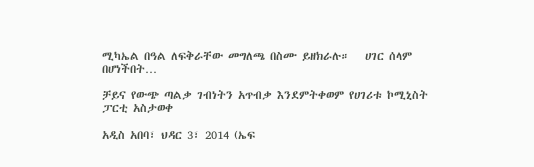ሚካኤል በዓል ለፍቅራቸው መግለጫ በስሙ ይዘክራሉ።   ሀገር ሰላም በሆነችበት…

ቻይና የውጭ ጣልቃ ገብነትን አጥብቃ እንደምትቀወም የሀገሪቱ ኮሚኒስት ፓርቲ አስታወቀ

አዲስ አበባ፣ ህዳር 3፣ 2014 (ኤፍ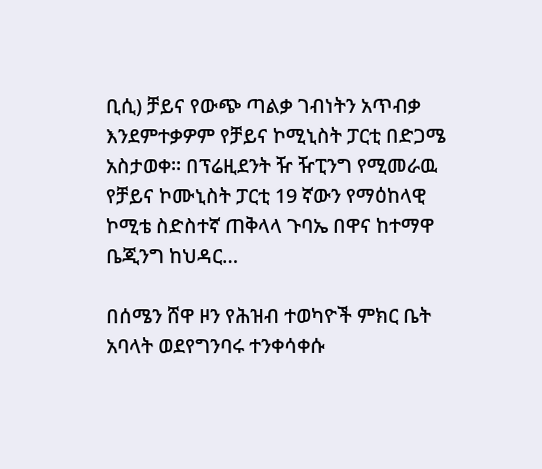ቢሲ) ቻይና የውጭ ጣልቃ ገብነትን አጥብቃ እንደምተቃዎም የቻይና ኮሚኒስት ፓርቲ በድጋሜ አስታወቀ። በፕሬዚደንት ዥ ዥፒንግ የሚመራዉ የቻይና ኮሙኒስት ፓርቲ 19 ኛውን የማዕከላዊ ኮሚቴ ስድስተኛ ጠቅላላ ጉባኤ በዋና ከተማዋ ቤጂንግ ከህዳር…

በሰሜን ሸዋ ዞን የሕዝብ ተወካዮች ምክር ቤት አባላት ወደየግንባሩ ተንቀሳቀሱ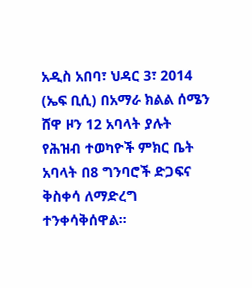አዲስ አበባ፣ ህዳር 3፣ 2014 (ኤፍ ቢሲ) በአማራ ክልል ሰሜን ሸዋ ዞን 12 አባላት ያሉት የሕዝብ ተወካዮች ምክር ቤት አባላት በ8 ግንባሮች ድጋፍና ቅስቀሳ ለማድረግ ተንቀሳቅሰዋል።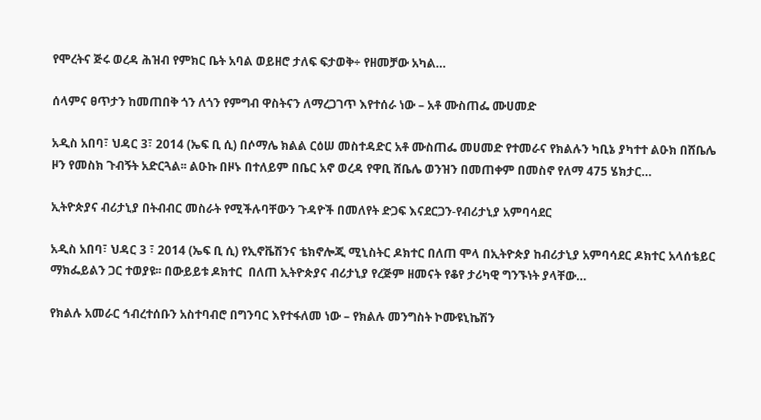የሞረትና ጅሩ ወረዳ ሕዝብ የምክር ቤት አባል ወይዘሮ ታለፍ ፍታወቅ÷ የዘመቻው አካል…

ሰላምና ፀጥታን ከመጠበቅ ጎን ለጎን የምግብ ዋስትናን ለማረጋገጥ እየተሰራ ነው – አቶ ሙስጠፌ ሙሀመድ

አዲስ አበባ፣ ህዳር 3፣ 2014 (ኤፍ ቢ ሲ) በሶማሌ ክልል ርዕሠ መስተዳድር አቶ ሙስጠፌ መሀመድ የተመራና የክልሉን ካቢኔ ያካተተ ልዑክ በሸቤሌ ዞን የመስክ ጉብኝት አድርጓል፡፡ ልዑኩ በዞኑ በተለይም በቤር አኖ ወረዳ የዋቢ ሸቤሌ ወንዝን በመጠቀም በመስኖ የለማ 475 ሄክታር…

ኢትዮጵያና ብሪታኒያ በትብብር መስራት የሚችሉባቸውን ጉዳዮች በመለየት ድጋፍ እናደርጋን-የብሪታኒያ አምባሳደር

አዲስ አበባ፣ ህዳር 3 ፣ 2014 (ኤፍ ቢ ሲ) የኢኖቬሽንና ቴክኖሎጂ ሚኒስትር ዶክተር በለጠ ሞላ በኢትዮጵያ ከብሪታኒያ አምባሳደር ዶክተር አላሰቴይር ማክፌይልን ጋር ተወያዩ፡፡ በውይይቱ ዶክተር  በለጠ ኢትዮጵያና ብሪታኒያ የረጅም ዘመናት የቆየ ታሪካዊ ግንኙነት ያላቸው…

የክልሉ አመራር ኅብረተሰቡን አስተባብሮ በግንባር እየተፋለመ ነው – የክልሉ መንግስት ኮሙዩኒኬሽን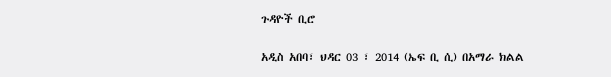ጉዳዮች ቢሮ

አዲስ አበባ፣ ህዳር 03 ፣ 2014 (ኤፍ ቢ ሲ) በአማራ ክልል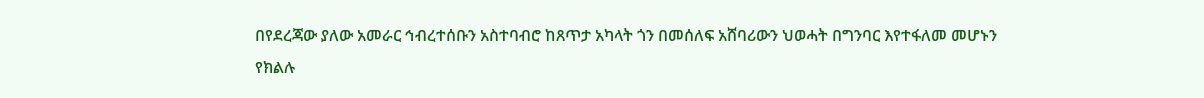በየደረጃው ያለው አመራር ኅብረተሰቡን አስተባብሮ ከጸጥታ አካላት ጎን በመሰለፍ አሸባሪውን ህወሓት በግንባር እየተፋለመ መሆኑን የክልሉ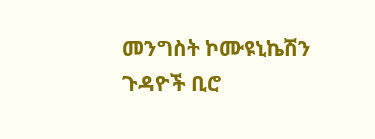መንግስት ኮሙዩኒኬሽን ጉዳዮች ቢሮ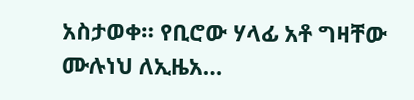አስታወቀ። የቢሮው ሃላፊ አቶ ግዛቸው ሙሉነህ ለኢዜአ…